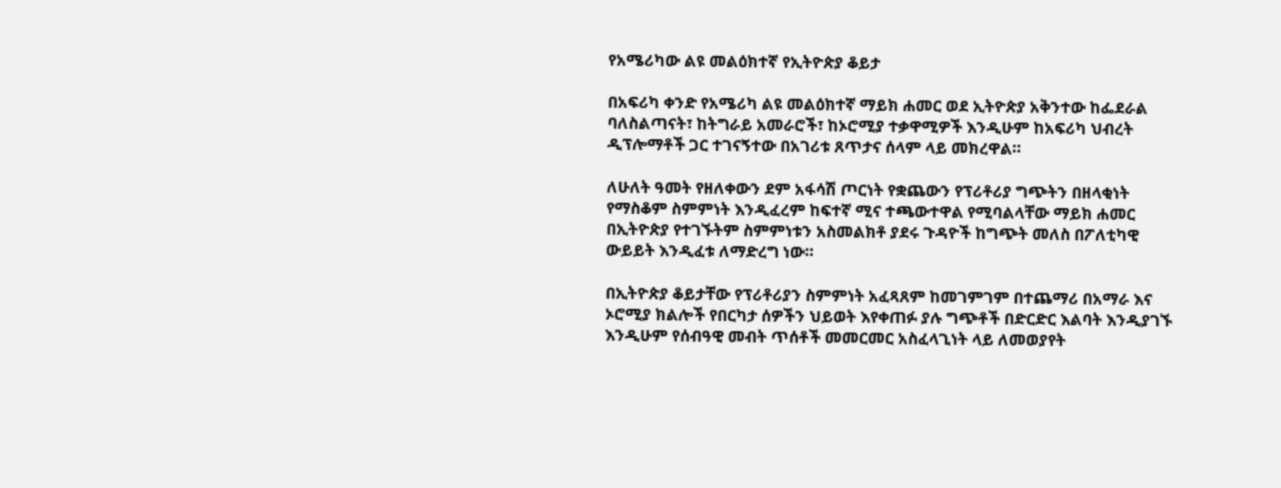የአሜሪካው ልዩ መልዕክተኛ የኢትዮጵያ ቆይታ

በአፍሪካ ቀንድ የአሜሪካ ልዩ መልዕክተኛ ማይክ ሐመር ወደ ኢትዮጵያ አቅንተው ከፌደራል ባለስልጣናት፣ ከትግራይ አመራሮች፣ ከኦሮሚያ ተቃዋሚዎች እንዲሁም ከአፍሪካ ህብረት ዲፕሎማቶች ጋር ተገናኝተው በአገሪቱ ጸጥታና ሰላም ላይ መክረዋል።

ለሁለት ዓመት የዘለቀውን ደም አፋሳሽ ጦርነት የቋጨውን የፕሪቶሪያ ግጭትን በዘላቂነት የማስቆም ስምምነት እንዲፈረም ከፍተኛ ሚና ተጫውተዋል የሚባልላቸው ማይክ ሐመር በኢትዮጵያ የተገኙትም ስምምነቱን አስመልክቶ ያደሩ ጉዳዮች ከግጭት መለስ በፖለቲካዊ ውይይት እንዲፈቱ ለማድረግ ነው።

በኢትዮጵያ ቆይታቸው የፕሪቶሪያን ስምምነት አፈጻጸም ከመገምገም በተጨማሪ በአማራ እና ኦሮሚያ ክልሎች የበርካታ ሰዎችን ህይወት እየቀጠፉ ያሉ ግጭቶች በድርድር እልባት እንዲያገኙ እንዲሁም የሰብዓዊ መብት ጥሰቶች መመርመር አስፈላጊነት ላይ ለመወያየት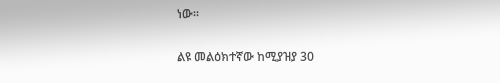ነው።

ልዩ መልዕክተኛው ከሚያዝያ 30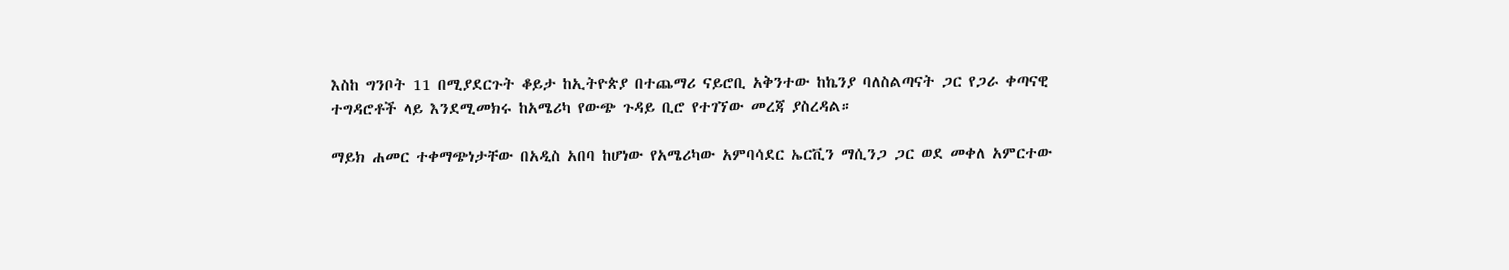እስከ ግንቦት 11 በሚያደርጉት ቆይታ ከኢትዮጵያ በተጨማሪ ናይሮቢ አቅንተው ከኬንያ ባለስልጣናት ጋር የጋራ ቀጣናዊ ተግዳሮቶች ላይ እንደሚመክሩ ከአሜሪካ የውጭ ጉዳይ ቢሮ የተገኘው መረጃ ያስረዳል።

ማይክ ሐመር ተቀማጭነታቸው በአዲስ አበባ ከሆነው የአሜሪካው አምባሳደር ኤርቪን ማሲንጋ ጋር ወደ መቀለ አምርተው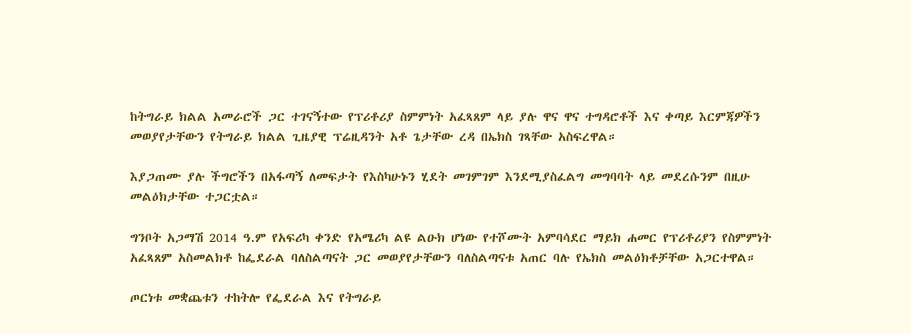ከትግራይ ክልል አመራሮች ጋር ተገናኝተው የፕሪቶሪያ ስምምነት አፈጻጸም ላይ ያሉ ዋና ዋና ተግዳሮቶች እና ቀጣይ እርምጃዎችን መወያየታቸውን የትግራይ ክልል ጊዜያዊ ፕሬዚዳንት አቶ ጌታቸው ረዳ በኤክስ ገጻቸው አስፍረዋል።

እያጋጠሙ ያሉ ችግሮችን በአፋጣኝ ለመፍታት የእስካሁኑን ሂደት መገምገም እንደሚያስፈልግ መግባባት ላይ መደረሱንም በዚሁ መልዕክታቸው ተጋርቷል።

ግንቦት አጋማሽ 2014 ዓ.ም የአፍሪካ ቀንድ የአሜሪካ ልዩ ልዑክ ሆነው የተሾሙት አምባሳደር ማይክ ሐመር የፕሪቶሪያን የስምምነት አፈጻጸም አስመልክቶ ከፌደራል ባለስልጣናት ጋር መወያየታቸውን ባለስልጣናቱ አጠር ባሉ የኤክስ መልዕክቶቻቸው አጋርተዋል።

ጦርነቱ መቋጨቱን ተከትሎ የፌደራል እና የትግራይ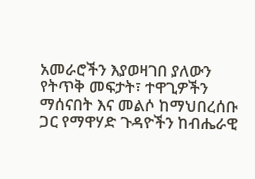አመራሮችን እያወዛገበ ያለውን የትጥቅ መፍታት፣ ተዋጊዎችን ማሰናበት እና መልሶ ከማህበረሰቡ ጋር የማዋሃድ ጉዳዮችን ከብሔራዊ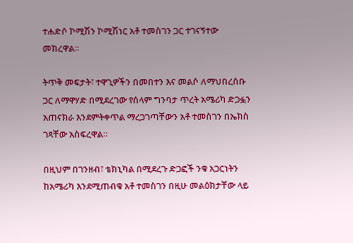ተሐድሶ ኮሚሽን ኮሚሽነር አቶ ተመስገን ጋር ተገናኝተው መክረዋል።

ትጥቅ መፍታት፣ ተዋጊዎችን በመበተን እና መልሶ ለማህበረሰቡ ጋር ለማዋሃድ በሚደረገው የሰላም ግንባታ ጥረት አሜሪካ ድጋፏን አጠናክራ እንደምትቀጥል ማረጋገጣቸውን አቶ ተመስገን በኤክስ ገጻቸው አስፍረዋል።

በዚህም በገንዘብ፣ ቴክኒካል በሚደረጉ ድጋፎች ንቁ አጋርነትን ከአሜሪካ እንደሚጠብቁ አቶ ተመስገን በዚሁ መልዕክታቸው ላይ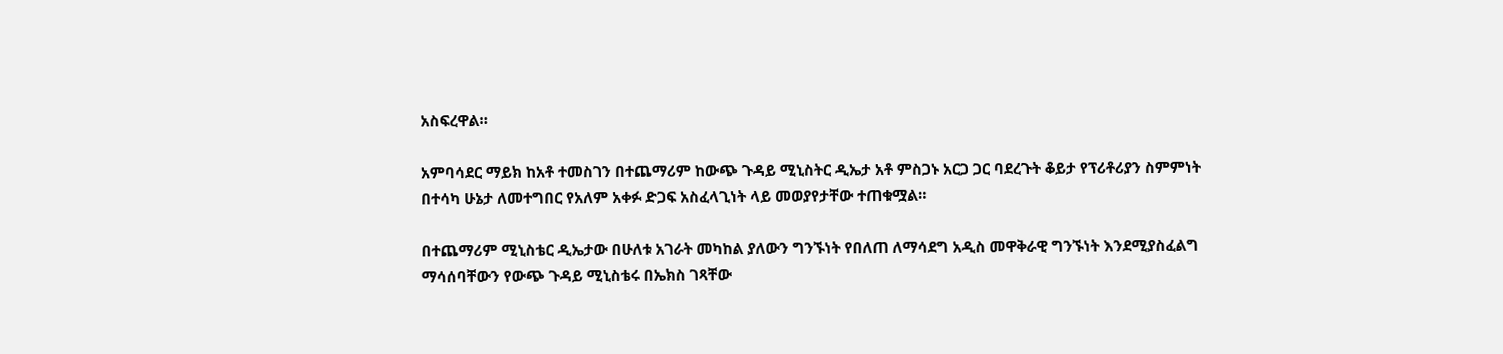አስፍረዋል።

አምባሳደር ማይክ ከአቶ ተመስገን በተጨማሪም ከውጭ ጉዳይ ሚኒስትር ዲኤታ አቶ ምስጋኑ አርጋ ጋር ባደረጉት ቆይታ የፕሪቶሪያን ስምምነት በተሳካ ሁኔታ ለመተግበር የአለም አቀፉ ድጋፍ አስፈላጊነት ላይ መወያየታቸው ተጠቁሟል።

በተጨማሪም ሚኒስቴር ዲኤታው በሁለቱ አገራት መካከል ያለውን ግንኙነት የበለጠ ለማሳደግ አዲስ መዋቅራዊ ግንኙነት እንደሚያስፈልግ ማሳሰባቸውን የውጭ ጉዳይ ሚኒስቴሩ በኤክስ ገጻቸው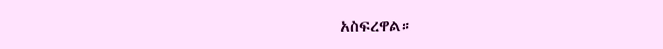አስፍረዋል።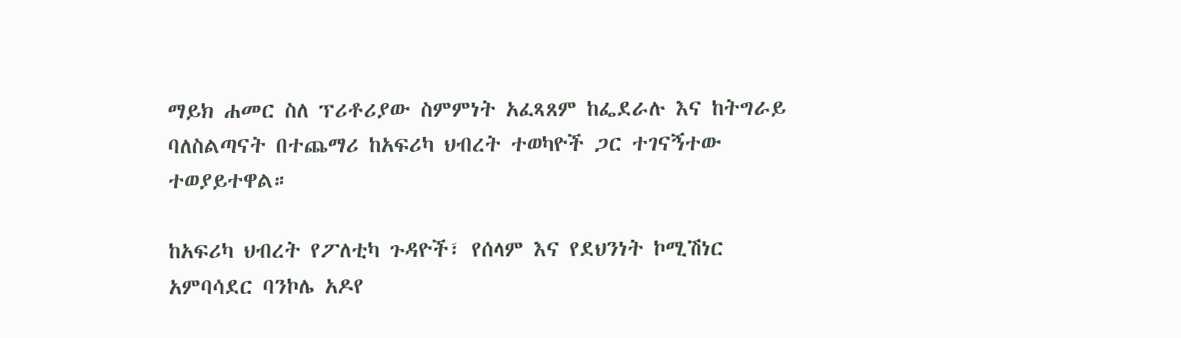ማይክ ሐመር ስለ ፕሪቶሪያው ስምምነት አፈጻጸም ከፌደራሉ እና ከትግራይ ባለስልጣናት በተጨማሪ ከአፍሪካ ህብረት ተወካዮች ጋር ተገናኝተው ተወያይተዋል።

ከአፍሪካ ህብረት የፖለቲካ ጉዳዮች፣ የሰላም እና የደህንነት ኮሚሽነር አምባሳደር ባንኮሌ አዶየ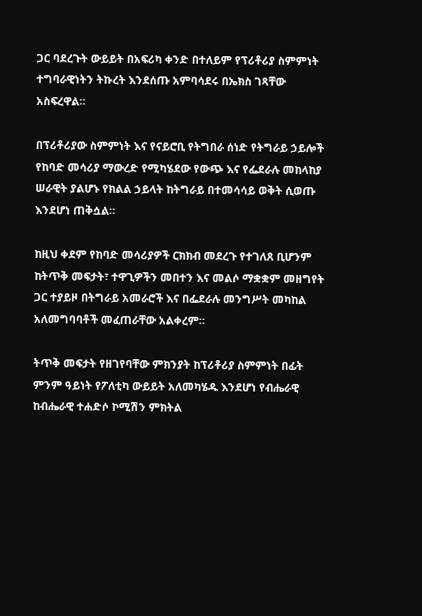ጋር ባደረጉት ውይይት በአፍሪካ ቀንድ በተለይም የፕሪቶሪያ ስምምነት ተግባራዊነትን ትኩረት እንደሰጡ አምባሳደሩ በኤክስ ገጻቸው አስፍረዋል።

በፕሪቶሪያው ስምምነት እና የናይሮቢ የትግበራ ሰነድ የትግራይ ኃይሎች የከባድ መሳሪያ ማውረድ የሚካሄደው የውጭ እና የፌደራሉ መከላከያ ሠራዊት ያልሆኑ የክልል ኃይላት ከትግራይ በተመሳሳይ ወቅት ሲወጡ እንደሆነ ጠቅሷል።

ከዚህ ቀደም የከባድ መሳሪያዎች ርክክብ መደረጉ የተገለጸ ቢሆንም ከትጥቅ መፍታት፣ ተዋጊዎችን መበተን እና መልሶ ማቋቋም መዘግየት ጋር ተያይዞ በትግራይ አመራሮች እና በፌደራሉ መንግሥት መካከል አለመግባባቶች መፈጠራቸው አልቀረም።

ትጥቅ መፍታት የዘገየባቸው ምክንያት ከፕሪቶሪያ ስምምነት በፊት ምንም ዓይነት የፖለቲካ ውይይት አለመካሄዱ እንደሆነ የብሔራዊ ከብሔራዊ ተሐድሶ ኮሚሽን ምክትል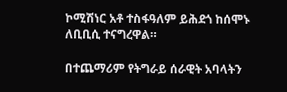ኮሚሽነር አቶ ተስፋዓለም ይሕደጎ ከሰሞኑ ለቢቢሲ ተናግረዋል።

በተጨማሪም የትግራይ ሰራዊት አባላትን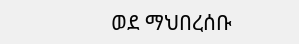ወደ ማህበረሰቡ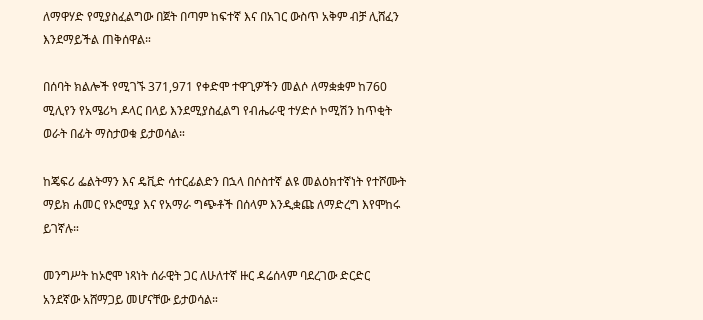ለማዋሃድ የሚያስፈልግው በጀት በጣም ከፍተኛ እና በአገር ውስጥ አቅም ብቻ ሊሸፈን እንደማይችል ጠቅሰዋል።

በሰባት ክልሎች የሚገኙ 371,971 የቀድሞ ተዋጊዎችን መልሶ ለማቋቋም ከ760 ሚሊየን የአሜሪካ ዶላር በላይ እንደሚያስፈልግ የብሔራዊ ተሃድሶ ኮሚሽን ከጥቂት ወራት በፊት ማስታወቁ ይታወሳል።

ከጄፍሪ ፌልትማን እና ዴቪድ ሳተርፊልድን በኋላ በሶስተኛ ልዩ መልዕክተኛነት የተሾሙት ማይክ ሐመር የኦሮሚያ እና የአማራ ግጭቶች በሰላም እንዲቋጩ ለማድረግ እየሞከሩ ይገኛሉ።

መንግሥት ከኦሮሞ ነጻነት ሰራዊት ጋር ለሁለተኛ ዙር ዳሬሰላም ባደረገው ድርድር አንደኛው አሸማጋይ መሆናቸው ይታወሳል።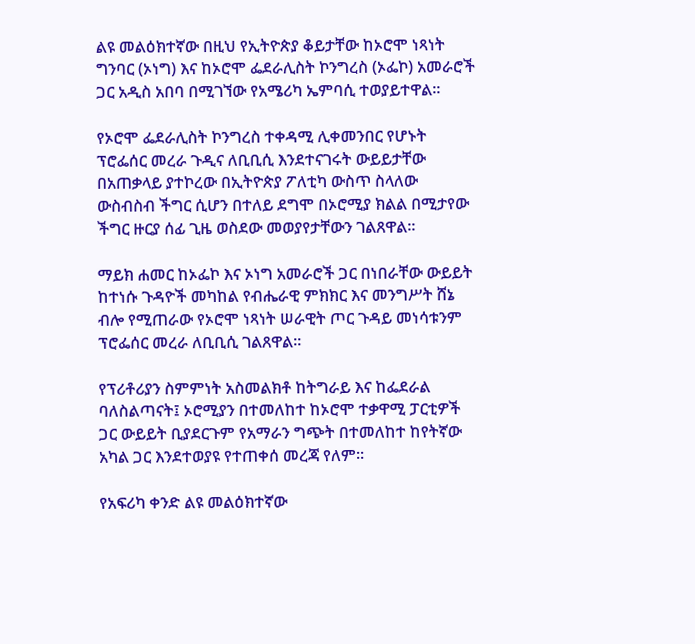ልዩ መልዕክተኛው በዚህ የኢትዮጵያ ቆይታቸው ከኦሮሞ ነጻነት ግንባር (ኦነግ) እና ከኦሮሞ ፌደራሊስት ኮንግረስ (ኦፌኮ) አመራሮች ጋር አዲስ አበባ በሚገኘው የአሜሪካ ኤምባሲ ተወያይተዋል።

የኦሮሞ ፌደራሊስት ኮንግረስ ተቀዳሚ ሊቀመንበር የሆኑት ፕሮፌሰር መረራ ጉዲና ለቢቢሲ እንደተናገሩት ውይይታቸው በአጠቃላይ ያተኮረው በኢትዮጵያ ፖለቲካ ውስጥ ስላለው ውስብስብ ችግር ሲሆን በተለይ ደግሞ በኦሮሚያ ክልል በሚታየው ችግር ዙርያ ሰፊ ጊዜ ወስደው መወያየታቸውን ገልጸዋል።

ማይክ ሐመር ከኦፌኮ እና ኦነግ አመራሮች ጋር በነበራቸው ውይይት ከተነሱ ጉዳዮች መካከል የብሔራዊ ምክክር እና መንግሥት ሸኔ ብሎ የሚጠራው የኦሮሞ ነጻነት ሠራዊት ጦር ጉዳይ መነሳቱንም ፕሮፌሰር መረራ ለቢቢሲ ገልጸዋል።

የፕሪቶሪያን ስምምነት አስመልክቶ ከትግራይ እና ከፌደራል ባለስልጣናት፤ ኦሮሚያን በተመለከተ ከኦሮሞ ተቃዋሚ ፓርቲዎች ጋር ውይይት ቢያደርጉም የአማራን ግጭት በተመለከተ ከየትኛው አካል ጋር እንደተወያዩ የተጠቀሰ መረጃ የለም።

የአፍሪካ ቀንድ ልዩ መልዕክተኛው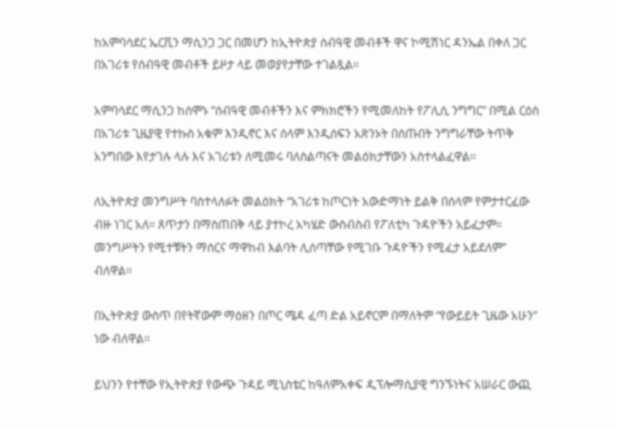ከአምባሳደር ኤርቪን ማሲንጋ ጋር በመሆን ከኢትዮጵያ ሰብዓዊ መብቶች ዋና ኮሚሽነር ዳንኤል በቀለ ጋር በአገሪቱ የሰብዓዊ መብቶች ይዞታ ላይ መወያየታቸው ተገልጿል።

አምባሳደር ማሲንጋ ከሰሞኑ “ሰብዓዊ መብቶችን እና ምክክሮችን የሚመለከት የፖሊሲ ንግግር” በሚል ርዕስ በአገሪቱ ጊዜያዊ የተኩስ አቁም እንዲኖር እና ሰላም እንዲሰፍን አጽንኦት በሰጡበት ንግግራቸው ትጥቅ አንግበው እየታገሉ ላሉ እና አገሪቱን ለሚመሩ ባለስልጣናት መልዕክታቸውን አስተላልፈዋል።

ለኢትዮጵያ መንግሥት ባስተላለፉት መልዕክት “አገሪቱ ከጦርነት አውድማነት ይልቅ በሰላም የምታተርፈው ብዙ ነገር አለ። ጸጥታን በማስጠበቅ ላይ ያተኮረ አካሄድ ውስብስብ የፖለቲካ ጉዳዮችን አይፈታም። መንግሥትን የሚተቹትን ማሰርና ማዋከብ እልባት ሊሰጣቸው የሚገቡ ጉዳዮችን የሚፈታ አይደለም” ብለዋል።

በኢትዮጵያ ውስጥ በየትኛውም ማዕዘን በጦር ሜዳ ፈጣ ድል አይኖርም በማለትም “የውይይት ጊዜው አሁን” ነው ብለዋል።

ይህንን የተቸው የኢትዮጵያ የውጭ ጉዳይ ሚኒስቴር ከዓለምአቀፍ ዲፕሎማሲያዊ ግንኙነትና አሠራር ውጪ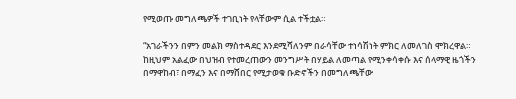የሚወጡ መግለጫዎች ተገቢነት የላቸውም ሲል ተችቷል።

“አገራችንን በምን መልክ ማስተዳደር እንደሚሻለንም በራሳቸው ተነሳሽነት ምክር ለመለገስ ሞክረዋል። ከዚህም አልፈው በህዝብ የተመረጠውን መንግሥት በሃይል ለመጣል የሚንቀሳቀሱ እና ሰላማዊ ዜጎችን በማዋከብ፣ በማፈን እና በማሸበር የሚታወቁ ቡድኖችን በመግለጫቸው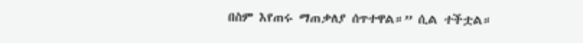በስም እየጠሩ ማጠቃለያ ሰጥተዋል።” ሲል ተችቷል።